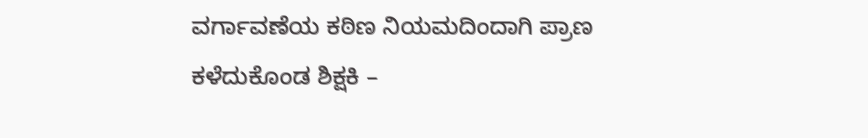ವರ್ಗಾವಣೆಯ ಕಠಿಣ ನಿಯಮದಿಂದಾಗಿ ಪ್ರಾಣ ಕಳೆದುಕೊಂಡ ಶಿಕ್ಷಕಿ –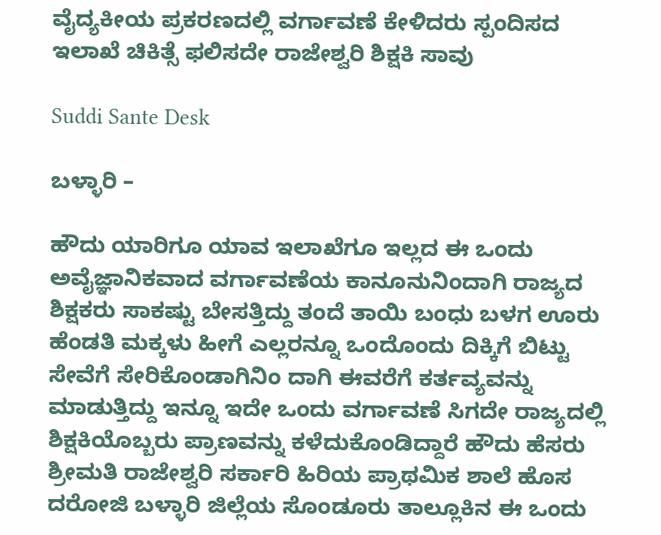ವೈದ್ಯಕೀಯ ಪ್ರಕರಣದಲ್ಲಿ ವರ್ಗಾವಣೆ ಕೇಳಿದರು ಸ್ಪಂದಿಸದ ಇಲಾಖೆ ಚಿಕಿತ್ಸೆ ಫಲಿಸದೇ ರಾಜೇಶ್ವರಿ ಶಿಕ್ಷಕಿ ಸಾವು

Suddi Sante Desk

ಬಳ್ಳಾರಿ –

ಹೌದು ಯಾರಿಗೂ ಯಾವ ಇಲಾಖೆಗೂ ಇಲ್ಲದ ಈ ಒಂದು ಅವೈಜ್ಞಾನಿಕವಾದ ವರ್ಗಾವಣೆಯ ಕಾನೂನುನಿಂದಾಗಿ ರಾಜ್ಯದ ಶಿಕ್ಷಕರು ಸಾಕಷ್ಟು ಬೇಸತ್ತಿದ್ದು ತಂದೆ ತಾಯಿ ಬಂಧು ಬಳಗ ಊರು ಹೆಂಡತಿ ಮಕ್ಕಳು ಹೀಗೆ ಎಲ್ಲರನ್ನೂ ಒಂದೊಂದು ದಿಕ್ಕಿಗೆ ಬಿಟ್ಟು ಸೇವೆಗೆ ಸೇರಿಕೊಂಡಾಗಿನಿಂ ದಾಗಿ ಈವರೆಗೆ ಕರ್ತವ್ಯವನ್ನು ಮಾಡುತ್ತಿದ್ದು ಇನ್ನೂ ಇದೇ ಒಂದು ವರ್ಗಾವಣೆ ಸಿಗದೇ ರಾಜ್ಯದಲ್ಲಿ ಶಿಕ್ಷಕಿಯೊಬ್ಬರು ಪ್ರಾಣವನ್ನು ಕಳೆದುಕೊಂಡಿದ್ದಾರೆ ಹೌದು ಹೆಸರು ಶ್ರೀಮತಿ ರಾಜೇಶ್ವರಿ ಸರ್ಕಾರಿ ಹಿರಿಯ ಪ್ರಾಥಮಿಕ ಶಾಲೆ ಹೊಸ ದರೋಜಿ ಬಳ್ಳಾರಿ ಜಿಲ್ಲೆಯ ಸೊಂಡೂರು ತಾಲ್ಲೂಕಿನ ಈ ಒಂದು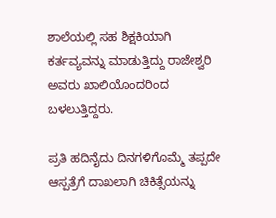ಶಾಲೆಯಲ್ಲಿ ಸಹ ಶಿಕ್ಷಕಿಯಾಗಿ ಕರ್ತವ್ಯವನ್ನು ಮಾಡುತ್ತಿದ್ದು ರಾಜೇಶ್ವರಿ ಅವರು ಖಾಲಿಯೊಂದರಿಂದ ಬಳಲುತ್ತಿದ್ದರು.

ಪ್ರತಿ ಹದಿನೈದು ದಿನಗಳಿಗೊಮ್ಮೆ ತಪ್ಪದೇ ಆಸ್ಪತ್ರೆಗೆ ದಾಖಲಾಗಿ ಚಿಕಿತ್ಸೆಯನ್ನು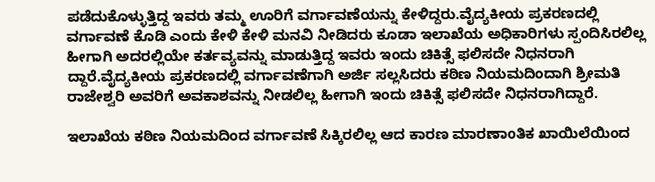ಪಡೆದುಕೊಳ್ಳುತ್ತಿದ್ದ ಇವರು ತಮ್ಮ ಊರಿಗೆ ವರ್ಗಾವಣೆಯನ್ನು ಕೇಳಿದ್ದರು.ವೈದ್ಯಕೀಯ ಪ್ರಕರಣದಲ್ಲಿ ವರ್ಗಾವಣೆ ಕೊಡಿ ಎಂದು ಕೇಳಿ ಕೇಳಿ ಮನವಿ ನೀಡಿದರು ಕೂಡಾ ಇಲಾಖೆಯ ಅಧಿಕಾರಿಗಳು ಸ್ಪಂದಿಸಿರಲಿಲ್ಲ ಹೀಗಾಗಿ ಅದರಲ್ಲಿಯೇ ಕರ್ತವ್ಯವನ್ನು ಮಾಡುತ್ತಿದ್ದ ಇವರು ಇಂದು ಚಿಕಿತ್ಸೆ ಫಲಿಸದೇ ನಿಧನರಾಗಿ ದ್ದಾರೆ.ವೈದ್ಯಕೀಯ ಪ್ರಕರಣದಲ್ಲಿ ವರ್ಗಾವಣೆಗಾಗಿ ಅರ್ಜಿ ಸಲ್ಲಸಿದರು ಕಠಿಣ ನಿಯಮದಿಂದಾಗಿ ಶ್ರೀಮತಿ ರಾಜೇಶ್ವರಿ ಅವರಿಗೆ ಅವಕಾಶವನ್ನು ನೀಡಲಿಲ್ಲ ಹೀಗಾಗಿ ಇಂದು ಚಿಕಿತ್ಸೆ ಫಲಿಸದೇ ನಿಧನರಾಗಿದ್ದಾರೆ.

ಇಲಾಖೆಯ ಕಠಿಣ ನಿಯಮದಿಂದ ವರ್ಗಾವಣೆ ಸಿಕ್ಕಿರಲಿಲ್ಲ ಆದ ಕಾರಣ ಮಾರಣಾoತಿಕ ಖಾಯಿಲೆಯಿಂದ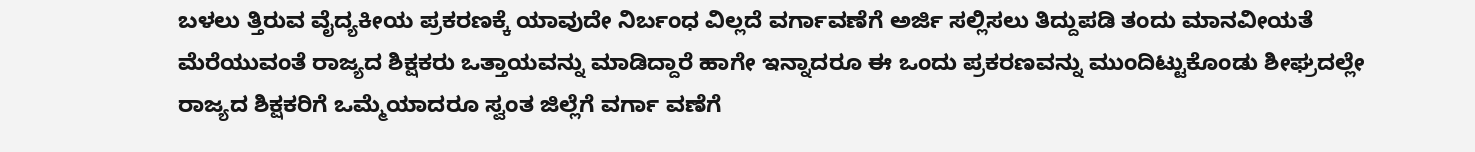ಬಳಲು ತ್ತಿರುವ ವೈದ್ಯಕೀಯ ಪ್ರಕರಣಕ್ಕೆ ಯಾವುದೇ ನಿರ್ಬಂಧ ವಿಲ್ಲದೆ ವರ್ಗಾವಣೆಗೆ ಅರ್ಜಿ ಸಲ್ಲಿಸಲು ತಿದ್ದುಪಡಿ ತಂದು ಮಾನವೀಯತೆ ಮೆರೆಯುವಂತೆ ರಾಜ್ಯದ ಶಿಕ್ಷಕರು ಒತ್ತಾಯವನ್ನು ಮಾಡಿದ್ದಾರೆ ಹಾಗೇ ಇನ್ನಾದರೂ ಈ ಒಂದು ಪ್ರಕರಣವನ್ನು ಮುಂದಿಟ್ಟುಕೊಂಡು ಶೀಘ್ರದಲ್ಲೇ ರಾಜ್ಯದ ಶಿಕ್ಷಕರಿಗೆ ಒಮ್ಮೆಯಾದರೂ ಸ್ವಂತ ಜಿಲ್ಲೆಗೆ ವರ್ಗಾ ವಣೆಗೆ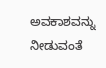ಅವಕಾಶವನ್ನು ನೀಡುವಂತೆ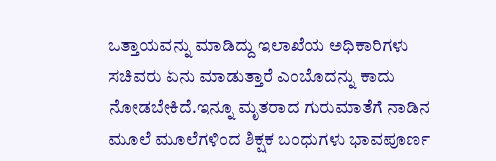ಒತ್ತಾಯವನ್ನು ಮಾಡಿದ್ದು ಇಲಾಖೆಯ ಅಧಿಕಾರಿಗಳು ಸಚಿವರು ಏನು ಮಾಡುತ್ತಾರೆ ಎಂಬೊದನ್ನು ಕಾದು ನೋಡಬೇಕಿದೆ.ಇನ್ನೂ ಮೃತರಾದ ಗುರುಮಾತೆಗೆ ನಾಡಿನ ಮೂಲೆ ಮೂಲೆಗಳಿಂದ ಶಿಕ್ಷಕ ಬಂಧುಗಳು ಭಾವಪೂರ್ಣ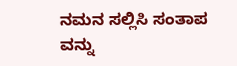ನಮನ ಸಲ್ಲಿಸಿ ಸಂತಾಪ ವನ್ನು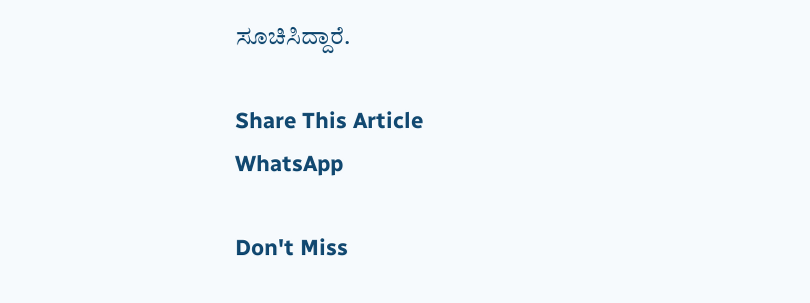ಸೂಚಿಸಿದ್ದಾರೆ.

Share This Article
WhatsApp

Don't Miss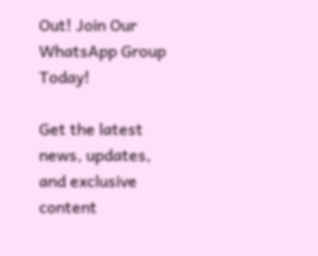Out! Join Our WhatsApp Group Today!

Get the latest news, updates, and exclusive content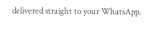delivered straight to your WhatsApp.